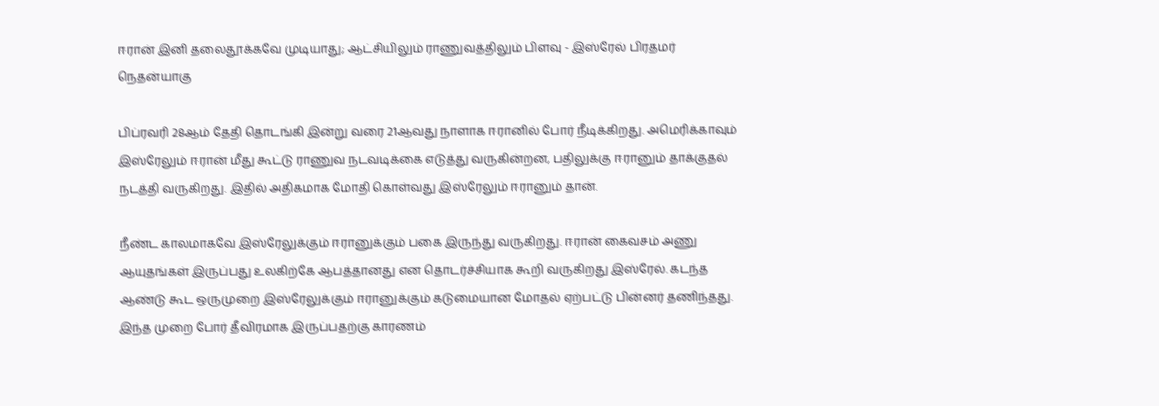ஈரான் இனி தலைதூக்கவே முடியாது; ஆட்சியிலும் ராணுவத்திலும் பிளவு - இஸ்ரேல் பிரதமர் நெதன்யாகு

பிப்ரவரி 28ஆம் தேதி தொடங்கி இன்று வரை 21ஆவது நாளாக ஈரானில் போர் நீடிக்கிறது. அமெரிக்காவும் இஸ்ரேலும் ஈரான் மீது கூட்டு ராணுவ நடவடிக்கை எடுத்து வருகின்றன, பதிலுக்கு ஈரானும் தாக்குதல் நடத்தி வருகிறது. இதில் அதிகமாக மோதி கொள்வது இஸ்ரேலும் ஈரானும் தான்.

நீண்ட காலமாகவே இஸ்ரேலுக்கும் ஈரானுக்கும் பகை இருந்து வருகிறது. ஈரான் கைவசம் அணு ஆயுதங்கள் இருப்பது உலகிற்கே ஆபத்தானது என தொடர்ச்சியாக கூறி வருகிறது இஸ்ரேல். கடந்த ஆண்டு கூட ஒருமுறை இஸ்ரேலுக்கும் ஈரானுக்கும் கடுமையான மோதல் ஏற்பட்டு பின்னர் தணிந்தது. இந்த முறை போர் தீவிரமாக இருப்பதற்கு காரணம்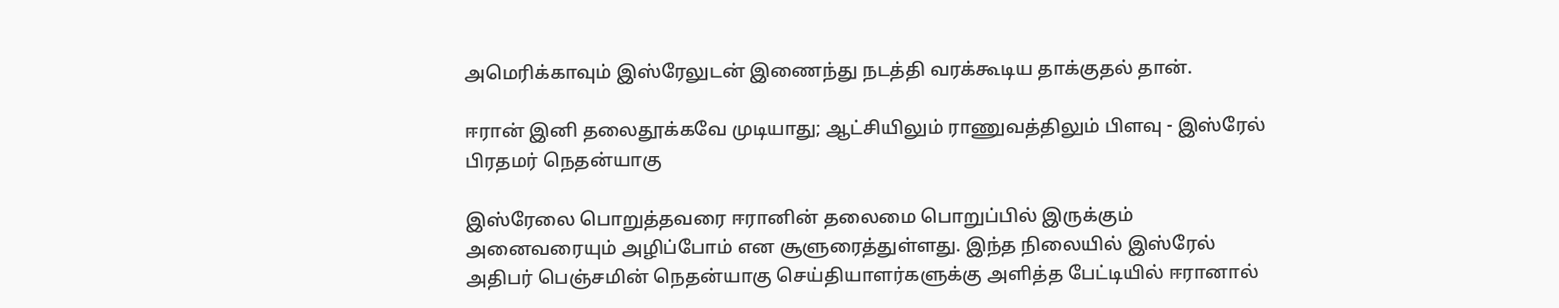அமெரிக்காவும் இஸ்ரேலுடன் இணைந்து நடத்தி வரக்கூடிய தாக்குதல் தான்.

ஈரான் இனி தலைதூக்கவே முடியாது; ஆட்சியிலும் ராணுவத்திலும் பிளவு - இஸ்ரேல் பிரதமர் நெதன்யாகு

இஸ்ரேலை பொறுத்தவரை ஈரானின் தலைமை பொறுப்பில் இருக்கும் அனைவரையும் அழிப்போம் என சூளுரைத்துள்ளது. இந்த நிலையில் இஸ்ரேல் அதிபர் பெஞ்சமின் நெதன்யாகு செய்தியாளர்களுக்கு அளித்த பேட்டியில் ஈரானால்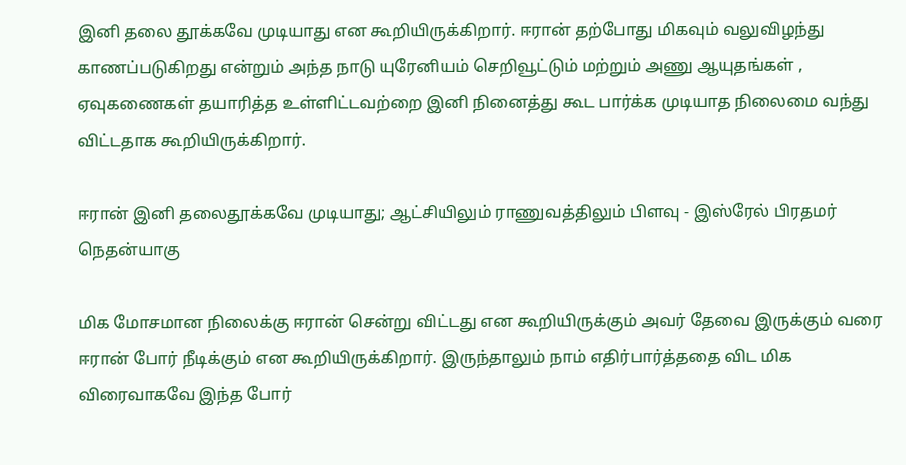இனி தலை தூக்கவே முடியாது என கூறியிருக்கிறார். ஈரான் தற்போது மிகவும் வலுவிழந்து காணப்படுகிறது என்றும் அந்த நாடு யுரேனியம் செறிவூட்டும் மற்றும் அணு ஆயுதங்கள் , ஏவுகணைகள் தயாரித்த உள்ளிட்டவற்றை இனி நினைத்து கூட பார்க்க முடியாத நிலைமை வந்து விட்டதாக கூறியிருக்கிறார்.

ஈரான் இனி தலைதூக்கவே முடியாது; ஆட்சியிலும் ராணுவத்திலும் பிளவு - இஸ்ரேல் பிரதமர் நெதன்யாகு

மிக மோசமான நிலைக்கு ஈரான் சென்று விட்டது என கூறியிருக்கும் அவர் தேவை இருக்கும் வரை ஈரான் போர் நீடிக்கும் என கூறியிருக்கிறார். இருந்தாலும் நாம் எதிர்பார்த்ததை விட மிக விரைவாகவே இந்த போர்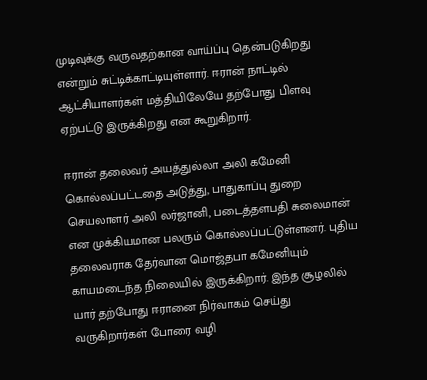முடிவுக்கு வருவதற்கான வாய்ப்பு தென்படுகிறது என்றும் சுட்டிக்காட்டியுள்ளார். ஈரான் நாட்டில் ஆட்சியாளர்கள் மத்தியிலேயே தற்போது பிளவு ஏற்பட்டு இருக்கிறது என கூறுகிறார்.

ஈரான் தலைவர் அயத்துல்லா அலி கமேனி கொல்லப்பட்டதை அடுத்து, பாதுகாப்பு துறை செயலாளர் அலி லர்ஜானி, படைத்தளபதி சுலைமான் என முக்கியமான பலரும் கொல்லப்பட்டுள்ளனர். புதிய தலைவராக தேர்வான மொஜ்தபா கமேனியும் காயமடைந்த நிலையில் இருக்கிறார். இந்த சூழலில் யார் தற்போது ஈரானை நிர்வாகம் செய்து வருகிறார்கள் போரை வழி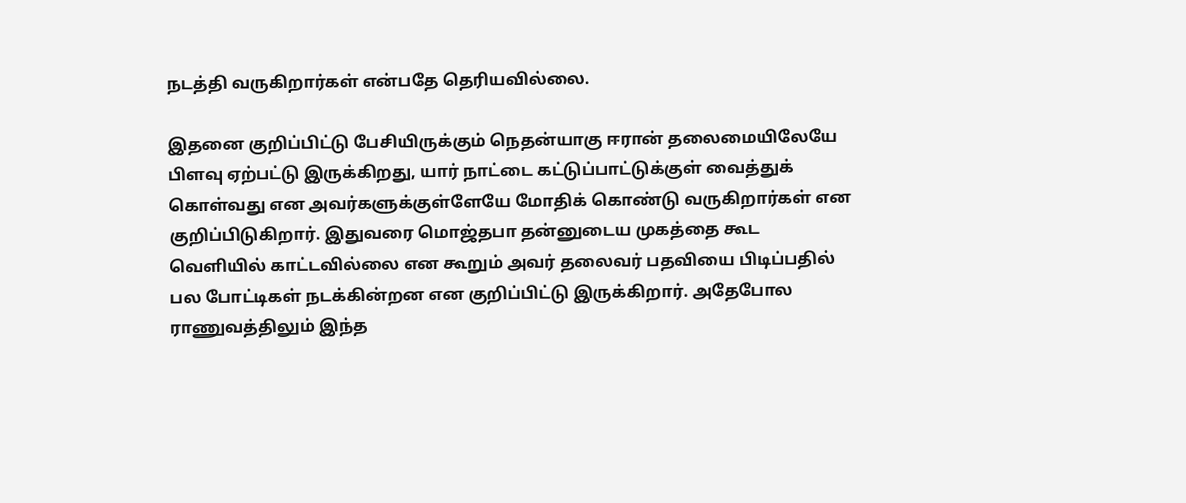நடத்தி வருகிறார்கள் என்பதே தெரியவில்லை.

இதனை குறிப்பிட்டு பேசியிருக்கும் நெதன்யாகு ஈரான் தலைமையிலேயே பிளவு ஏற்பட்டு இருக்கிறது, யார் நாட்டை கட்டுப்பாட்டுக்குள் வைத்துக் கொள்வது என அவர்களுக்குள்ளேயே மோதிக் கொண்டு வருகிறார்கள் என குறிப்பிடுகிறார். இதுவரை மொஜ்தபா தன்னுடைய முகத்தை கூட வெளியில் காட்டவில்லை என கூறும் அவர் தலைவர் பதவியை பிடிப்பதில் பல போட்டிகள் நடக்கின்றன என குறிப்பிட்டு இருக்கிறார். அதேபோல ராணுவத்திலும் இந்த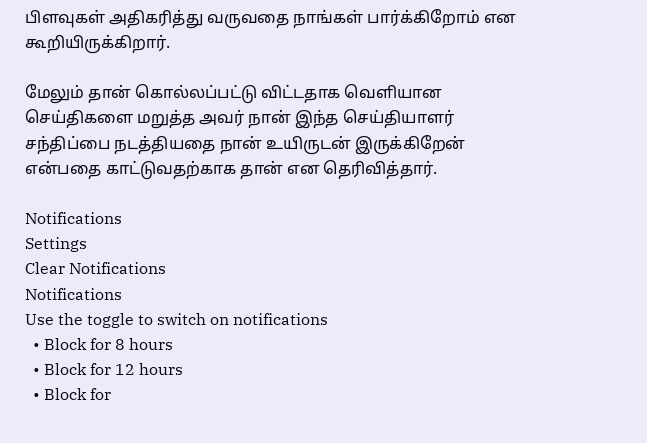பிளவுகள் அதிகரித்து வருவதை நாங்கள் பார்க்கிறோம் என கூறியிருக்கிறார்.

மேலும் தான் கொல்லப்பட்டு விட்டதாக வெளியான செய்திகளை மறுத்த அவர் நான் இந்த செய்தியாளர் சந்திப்பை நடத்தியதை நான் உயிருடன் இருக்கிறேன் என்பதை காட்டுவதற்காக தான் என தெரிவித்தார்.

Notifications
Settings
Clear Notifications
Notifications
Use the toggle to switch on notifications
  • Block for 8 hours
  • Block for 12 hours
  • Block for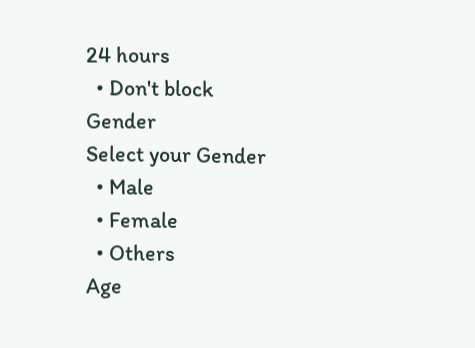24 hours
  • Don't block
Gender
Select your Gender
  • Male
  • Female
  • Others
Age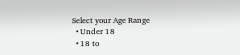Select your Age Range
  • Under 18
  • 18 to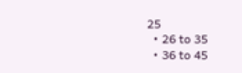25
  • 26 to 35
  • 36 to 45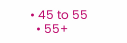• 45 to 55
  • 55+